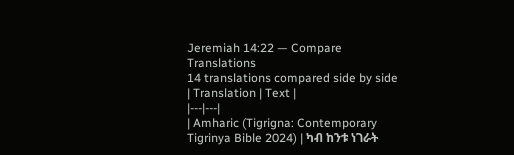Jeremiah 14:22 — Compare Translations
14 translations compared side by side
| Translation | Text |
|---|---|
| Amharic (Tigrigna: Contemporary Tigrinya Bible 2024) | ካብ ከንቱ ነገራት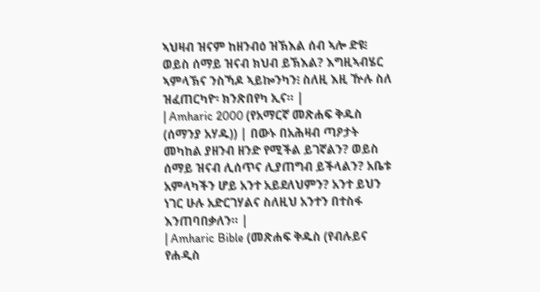ኣህዛብ ዝናም ከዘንብዕ ዝኽእል ሰብ ኣሎ ድዩ፧ ወይስ ሰማይ ዝናብ ክህብ ይኽእል? እግዚኣብሄር ኣምላኽና ንስኻዶ ኣይኰንካን፧ ስለዚ እዚ ዅሉ ስለ ዝፈጠርካዮ፡ ክንጽበየካ ኢና። |
| Amharic 2000 (የአማርኛ መጽሐፍ ቅዱስ (ሰማንያ አሃዱ)) | በውኑ በአሕዛብ ጣዖታት መካከል ያዘንብ ዘንድ የሚችል ይገኛልን? ወይስ ሰማይ ዝናብ ሊሰጥና ሊያጠግብ ይችላልን? አቤቱ አምላካችን ሆይ አንተ አይደለህምን? አንተ ይህን ነገር ሁሉ አድርገሃልና ስለዚህ አንተን በተስፋ እንጠባበቃለን። |
| Amharic Bible (መጽሐፍ ቅዱስ (የብሉይና የሐዲስ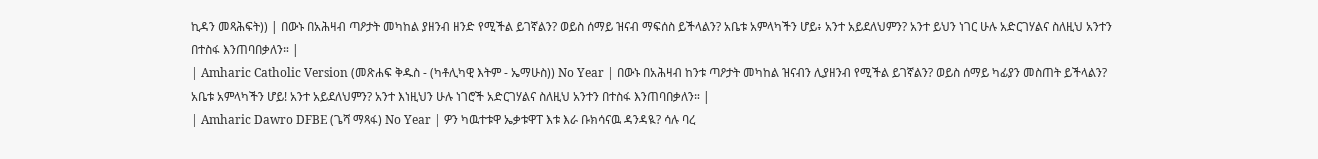ኪዳን መጻሕፍት)) | በውኑ በአሕዛብ ጣዖታት መካከል ያዘንብ ዘንድ የሚችል ይገኛልን? ወይስ ሰማይ ዝናብ ማፍሰስ ይችላልን? አቤቱ አምላካችን ሆይ፥ አንተ አይደለህምን? አንተ ይህን ነገር ሁሉ አድርገሃልና ስለዚህ አንተን በተስፋ እንጠባበቃለን። |
| Amharic Catholic Version (መጽሐፍ ቅዱስ - (ካቶሊካዊ እትም - ኤማሁስ)) No Year | በውኑ በአሕዛብ ከንቱ ጣዖታት መካከል ዝናብን ሊያዘንብ የሚችል ይገኛልን? ወይስ ሰማይ ካፊያን መስጠት ይችላልን? አቤቱ አምላካችን ሆይ! አንተ አይደለህምን? አንተ እነዚህን ሁሉ ነገሮች አድርገሃልና ስለዚህ አንተን በተስፋ እንጠባበቃለን። |
| Amharic Dawro DFBE (ጌሻ ማጻፋ) No Year | ዎን ካዉተቱዋ ኤቃቱዋፐ እቱ እራ ቡክሳናዉ ዳንዳዪ? ሳሉ ባረ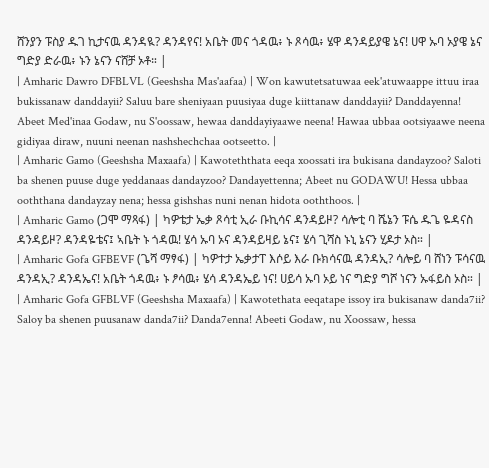ሸንያን ፑስያ ዱገ ኪታናዉ ዳንዳዪ? ዳንዳየና! አቤት መና ጎዳዉ፥ ኑ ጾሳዉ፥ ሄዋ ዳንዳይያዌ ኔና! ሀዋ ኡባ ኦያዌ ኔና ግድያ ድራዉ፥ ኑን ኔናን ናሸቻ ኦቶ። |
| Amharic Dawro DFBLVL (Geeshsha Mas'aafaa) | Won kawutetsatuwaa eek'atuwaappe ittuu iraa bukissanaw danddayii? Saluu bare sheniyaan puusiyaa duge kiittanaw danddayii? Danddayenna! Abeet Med'inaa Godaw, nu S'oossaw, hewaa danddayiyaawe neena! Hawaa ubbaa ootsiyaawe neena gidiyaa diraw, nuuni neenan nashshechchaa ootseetto. |
| Amharic Gamo (Geeshsha Maxaafa) | Kawoteththata eeqa xoossati ira bukisana dandayzoo? Saloti ba shenen puuse duge yeddanaas dandayzoo? Dandayettenna; Abeet nu GODAWU! Hessa ubbaa ooththana dandayzay nena; hessa gishshas nuni nenan hidota ooththoos. |
| Amharic Gamo (ጋሞ ማጻፋ) | ካዎቴታ ኤቃ ጾሳቲ ኢራ ቡኪሳና ዳንዳይዞ? ሳሎቲ ባ ሼኔን ፑሴ ዱጌ ዬዳናስ ዳንዳይዞ? ዳንዳዬቴና፤ ኣቤት ኑ ጎዳዉ! ሄሳ ኡባ ኦና ዳንዳይዛይ ኔና፤ ሄሳ ጊሻስ ኑኒ ኔናን ሂዶታ ኦስ። |
| Amharic Gofa GFBEVF (ጌሻ ማፃፋ) | ካዎተታ ኤቃታፐ እሶይ እራ ቡክሳናዉ ዳንዳኢ? ሳሎይ ባ ሸነን ፑሳናዉ ዳንዳኢ? ዳንዳኤና! አቤት ጎዳዉ፥ ኑ ፆሳዉ፥ ሄሳ ዳንዳኤይ ነና! ሀይሳ ኡባ ኦይ ነና ግድያ ግሾ ነናን ኡፋይስ ኦስ። |
| Amharic Gofa GFBLVF (Geeshsha Maxaafa) | Kawotethata eeqatape issoy ira bukisanaw danda7ii? Saloy ba shenen puusanaw danda7ii? Danda7enna! Abeeti Godaw, nu Xoossaw, hessa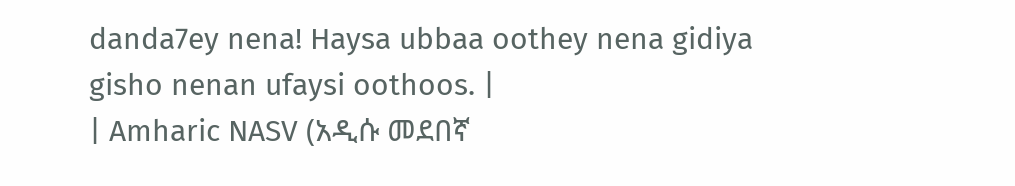danda7ey nena! Haysa ubbaa oothey nena gidiya gisho nenan ufaysi oothoos. |
| Amharic NASV (አዲሱ መደበኛ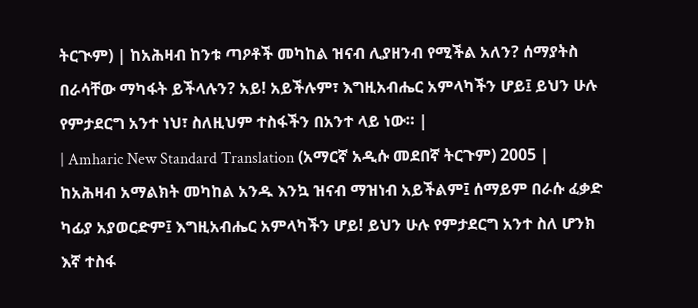ትርጒም) | ከአሕዛብ ከንቱ ጣዖቶች መካከል ዝናብ ሊያዘንብ የሚችል አለን? ሰማያትስ በራሳቸው ማካፋት ይችላሉን? አይ! አይችሉም፣ እግዚአብሔር አምላካችን ሆይ፤ ይህን ሁሉ የምታደርግ አንተ ነህ፣ ስለዚህም ተስፋችን በአንተ ላይ ነው። |
| Amharic New Standard Translation (አማርኛ አዲሱ መደበኛ ትርጉም) 2005 | ከአሕዛብ አማልክት መካከል አንዱ እንኳ ዝናብ ማዝነብ አይችልም፤ ሰማይም በራሱ ፈቃድ ካፊያ አያወርድም፤ እግዚአብሔር አምላካችን ሆይ! ይህን ሁሉ የምታደርግ አንተ ስለ ሆንክ እኛ ተስፋ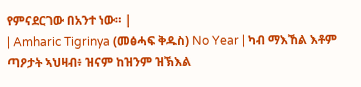የምናደርገው በአንተ ነው። |
| Amharic Tigrinya (መፅሓፍ ቅዱስ) No Year | ካብ ማእኸል እቶም ጣዖታት ኣህዛብ፥ ዝናም ከዝንም ዝኽእል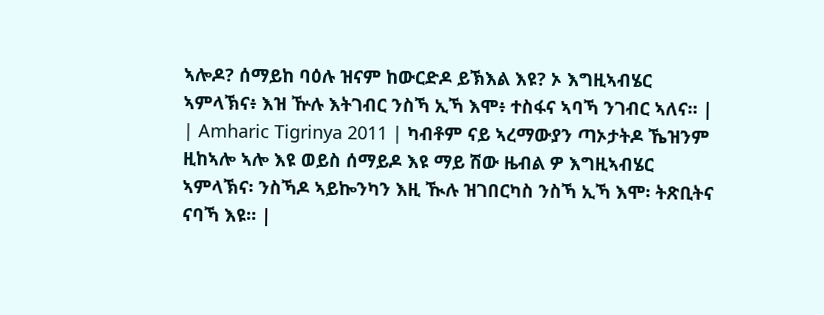ኣሎዶ? ሰማይከ ባዕሉ ዝናም ከውርድዶ ይኽእል እዩ? ኦ እግዚኣብሄር ኣምላኽና፥ እዝ ዅሉ እትገብር ንስኻ ኢኻ እሞ፥ ተስፋና ኣባኻ ንገብር ኣለና። |
| Amharic Tigrinya 2011 | ካብቶም ናይ ኣረማውያን ጣኦታትዶ ኼዝንም ዚከኣሎ ኣሎ እዩ ወይስ ሰማይዶ እዩ ማይ ሽው ዜብል ዎ እግዚኣብሄር ኣምላኽና፡ ንስኻዶ ኣይኰንካን እዚ ዂሉ ዝገበርካስ ንስኻ ኢኻ እሞ፡ ትጽቢትና ናባኻ እዩ። |